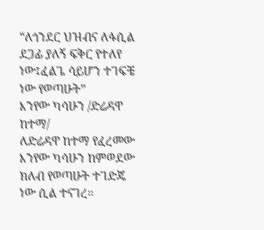“ለጎንደር ህዝብና ለፋሲል ደጋፊ ያለኝ ፍቅር የተለየ ነው፤ፈልጌ ሳይሆን ተገፍቼ ነው የወጣሁት”
እንየው ካሳሁን /ድሬዳዋ ከተማ/
ለድሬዳዋ ከተማ የፈረመው እንየው ካሳሁን ከምወደው ክለብ የወጣሁት ተገድጄ ነው ሲል ተናገረ።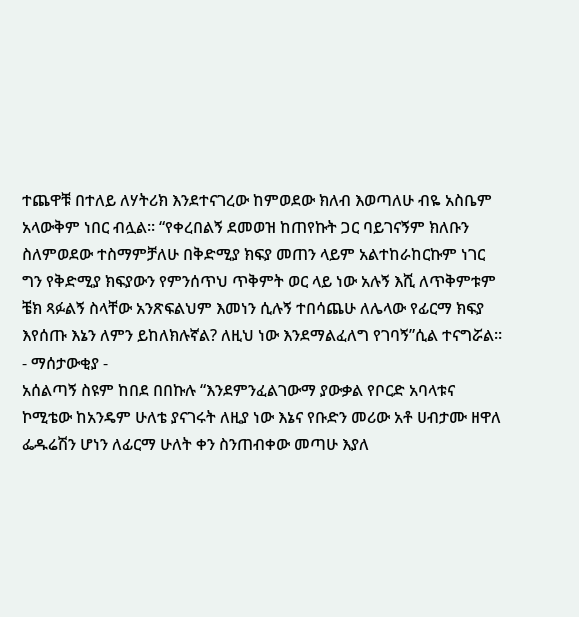ተጨዋቹ በተለይ ለሃትሪክ እንደተናገረው ከምወደው ክለብ እወጣለሁ ብዬ አስቤም አላውቅም ነበር ብሏል። “የቀረበልኝ ደመወዝ ከጠየኩት ጋር ባይገናኝም ክለቡን ስለምወደው ተስማምቻለሁ በቅድሚያ ክፍያ መጠን ላይም አልተከራከርኩም ነገር ግን የቅድሚያ ክፍያውን የምንሰጥህ ጥቅምት ወር ላይ ነው አሉኝ እሺ ለጥቅምቱም ቼክ ጻፉልኝ ስላቸው አንጽፍልህም እመነን ሲሉኝ ተበሳጨሁ ለሌላው የፊርማ ክፍያ እየሰጡ እኔን ለምን ይከለክሉኛል? ለዚህ ነው እንደማልፈለግ የገባኝ”ሲል ተናግሯል።
- ማሰታውቂያ -
አሰልጣኝ ስዩም ከበደ በበኩሉ “እንደምንፈልገውማ ያውቃል የቦርድ አባላቱና ኮሚቴው ከአንዴም ሁለቴ ያናገሩት ለዚያ ነው እኔና የቡድን መሪው አቶ ሀብታሙ ዘዋለ ፌዱሬሽን ሆነን ለፊርማ ሁለት ቀን ስንጠብቀው መጣሁ እያለ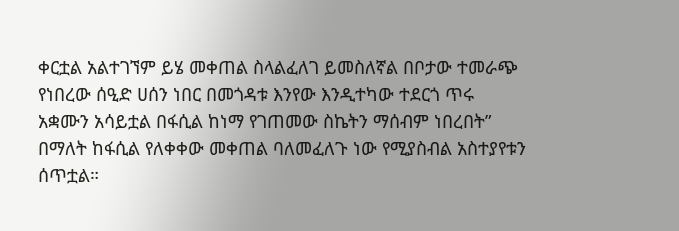ቀርቷል አልተገኘም ይሄ መቀጠል ስላልፈለገ ይመስለኛል በቦታው ተመራጭ የነበረው ሰዒድ ሀሰን ነበር በመጎዳቱ እንየው እንዲተካው ተደርጎ ጥሩ አቋሙን አሳይቷል በፋሲል ከነማ የገጠመው ስኬትን ማሰብም ነበረበት” በማለት ከፋሲል የለቀቀው መቀጠል ባለመፈለጉ ነው የሚያስብል አስተያየቱን ሰጥቷል።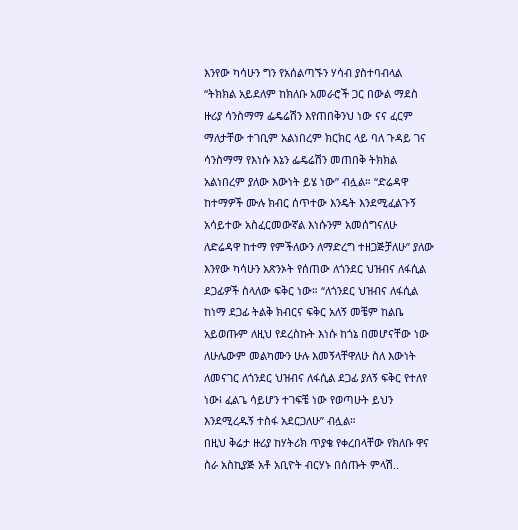እንየው ካሳሁን ግን የአሰልጣኙን ሃሳብ ያስተባብላል “ትክክል አይደለም ከክለቡ አመራሮች ጋር በውል ማደስ ዙሪያ ሳንስማማ ፌዴሬሽን እየጠበቅንህ ነው ናና ፈርም ማለታቸው ተገቢም አልነበረም ክርክር ላይ ባለ ጉዳይ ገና ሳንስማማ የእነሱ እኔን ፌዴሬሽን መጠበቅ ትክክል አልነበረም ያለው እውነት ይሄ ነው” ብሏል። “ድሬዳዋ ከተማዎች ሙሉ ክብር ሰጥተው እንዴት እንደሚፈልጉኝ አሳይተው አስፈርመውኛል እነሱንም አመሰግናለሁ ለድሬዳዋ ከተማ የምችለውን ለማድረግ ተዘጋጅቻለሁ” ያለው እንየው ካሳሁን አጽንኦት የሰጠው ለጎንደር ህዝብና ለፋሲል ደጋፊዎች ስላለው ፍቅር ነው። “ለጎንደር ህዝብና ለፋሲል ከነማ ደጋፊ ትልቅ ክብርና ፍቅር አለኝ መቼም ከልቤ አይወጡም ለዚህ የደረስኩት እነሱ ከጎኔ በመሆናቸው ነው ለሁሌውም መልካሙን ሁሉ እመኝላቸዋለሁ ስለ እውነት ለመናገር ለጎንደር ህዝብና ለፋሲል ደጋፊ ያለኝ ፍቅር የተለየ ነው፧ ፈልጌ ሳይሆን ተገፍቼ ነው የወጣሁት ይህን እንደሚረዱኝ ተስፋ አደርጋለሁ” ብሏል።
በዚህ ቅሬታ ዙሪያ ከሃትሪክ ጥያቄ የቀረበላቸው የክለቡ ዋና ስራ አስኪያጅ አቶ አቢዮት ብርሃኑ በሰጡት ምላሽ..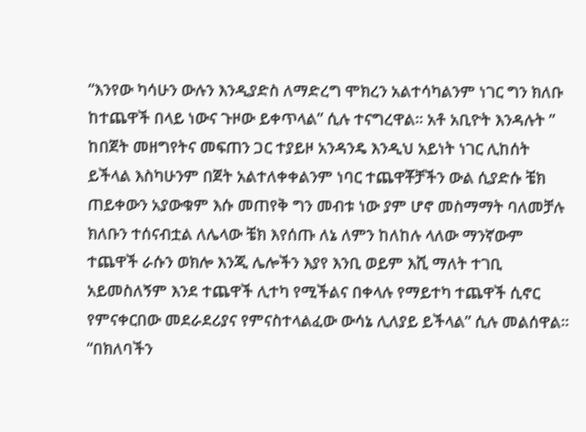“እንየው ካሳሁን ውሉን እንዲያድስ ለማድረግ ሞክረን አልተሳካልንም ነገር ግን ክለቡ ከተጨዋች በላይ ነውና ጉዞው ይቀጥላል” ሲሉ ተናግረዋል። አቶ አቢዮት እንዳሉት ” ከበጀት መዘግየትና መፍጠን ጋር ተያይዞ አንዳንዴ እንዲህ አይነት ነገር ሊከሰት ይችላል እስካሁንም በጀት አልተለቀቀልንም ነባር ተጨዋቾቻችን ውል ሲያድሱ ቼክ ጠይቀውን አያውቁም እሱ መጠየቅ ግን መብቱ ነው ያም ሆኖ መስማማት ባለመቻሉ ክለቡን ተሰናብቷል ለሌላው ቼክ እየሰጡ ለኔ ለምን ከለከሉ ላለው ማንኛውም ተጨዋች ራሱን ወክሎ እንጂ ሌሎችን እያየ እንቢ ወይም እሺ ማለት ተገቢ አይመስለኝም እንደ ተጨዋች ሊተካ የሚችልና በቀላሉ የማይተካ ተጨዋች ሲኖር የምናቀርበው መደራደሪያና የምናስተላልፈው ውሳኔ ሊለያይ ይችላል” ሲሉ መልሰዋል።
“በክለባችን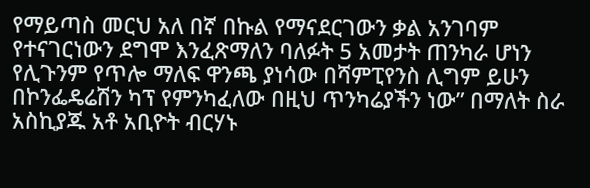የማይጣስ መርህ አለ በኛ በኩል የማናደርገውን ቃል አንገባም የተናገርነውን ደግሞ እንፈጽማለን ባለፉት 5 አመታት ጠንካራ ሆነን የሊጉንም የጥሎ ማለፍ ዋንጫ ያነሳው በሻምፒየንስ ሊግም ይሁን በኮንፌዴሬሽን ካፕ የምንካፈለው በዚህ ጥንካሬያችን ነው” በማለት ስራ አስኪያጁ አቶ አቢዮት ብርሃኑ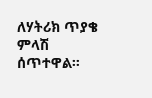ለሃትሪክ ጥያቄ ምላሽ ሰጥተዋል።